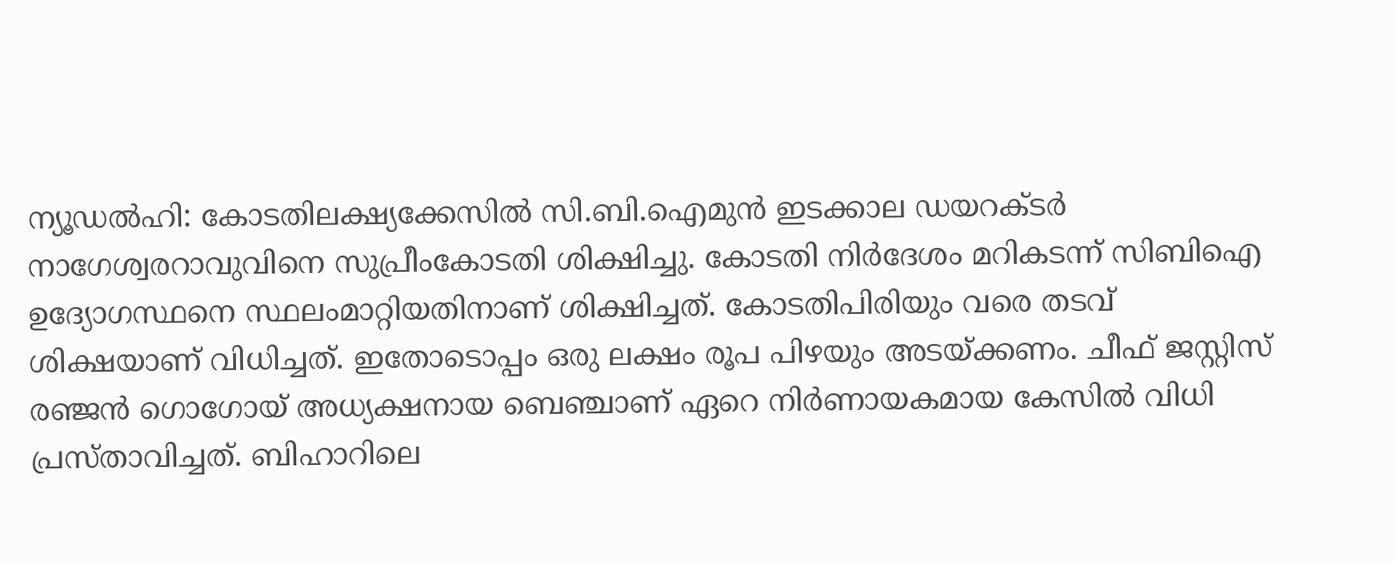ന്യൂഡൽഹി: കോടതിലക്ഷ്യക്കേസിൽ സി.ബി.ഐമുൻ ഇടക്കാല ഡയറക്ടർ നാഗേശ്വരറാവുവിനെ സുപ്രീംകോടതി ശിക്ഷിച്ചു. കോടതി നിർദേശം മറികടന്ന് സിബിഐ ഉദ്യോഗസ്ഥനെ സ്ഥലംമാറ്റിയതിനാണ് ശിക്ഷിച്ചത്. കോടതിപിരിയും വരെ തടവ് ശിക്ഷയാണ് വിധിച്ചത്. ഇതോടൊപ്പം ഒരു ലക്ഷം രൂപ പിഴയും അടയ്ക്കണം. ചീഫ് ജസ്റ്റിസ് രഞ്ജൻ ഗൊഗോയ് അധ്യക്ഷനായ ബെഞ്ചാണ് ഏറെ നിർണായകമായ കേസിൽ വിധി പ്രസ്താവിച്ചത്. ബിഹാറിലെ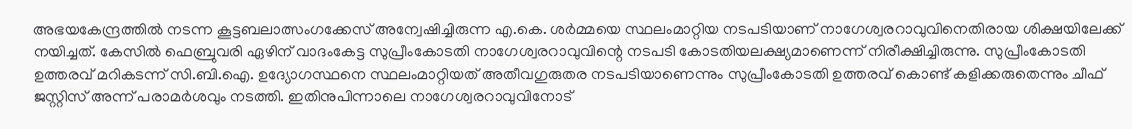അഭയകേന്ദ്രത്തിൽ നടന്ന കൂട്ടബലാത്സംഗക്കേസ് അന്വേഷിച്ചിരുന്ന എ.കെ. ശർമ്മയെ സ്ഥലംമാറ്റിയ നടപടിയാണ് നാഗേശ്വരറാവുവിനെതിരായ ശിക്ഷയിലേക്ക് നയിച്ചത്. കേസിൽ ഫെബ്രുവരി ഏഴിന് വാദംകേട്ട സുപ്രീംകോടതി നാഗേശ്വരറാവുവിന്റെ നടപടി കോടതിയലക്ഷ്യമാണെന്ന് നിരീക്ഷിച്ചിരുന്നു. സുപ്രീംകോടതി ഉത്തരവ് മറികടന്ന് സി.ബി.ഐ. ഉദ്യോഗസ്ഥനെ സ്ഥലംമാറ്റിയത് അതീവഗുരുതര നടപടിയാണെന്നും സുപ്രീംകോടതി ഉത്തരവ് കൊണ്ട് കളിക്കരുതെന്നും ചീഫ് ജസ്റ്റിസ് അന്ന് പരാമർശവും നടത്തി. ഇതിനുപിന്നാലെ നാഗേശ്വരറാവുവിനോട്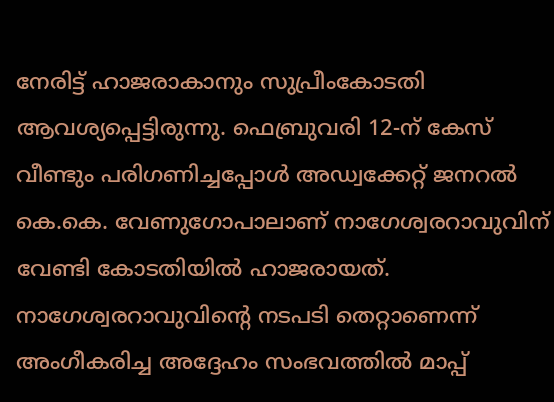നേരിട്ട് ഹാജരാകാനും സുപ്രീംകോടതി ആവശ്യപ്പെട്ടിരുന്നു. ഫെബ്രുവരി 12-ന് കേസ് വീണ്ടും പരിഗണിച്ചപ്പോൾ അഡ്വക്കേറ്റ് ജനറൽ കെ.കെ. വേണുഗോപാലാണ് നാഗേശ്വരറാവുവിന് വേണ്ടി കോടതിയിൽ ഹാജരായത്. നാഗേശ്വരറാവുവിന്റെ നടപടി തെറ്റാണെന്ന് അംഗീകരിച്ച അദ്ദേഹം സംഭവത്തിൽ മാപ്പ്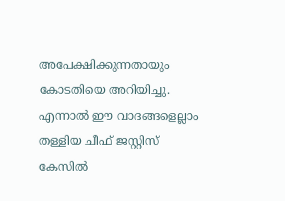അപേക്ഷിക്കുന്നതായും കോടതിയെ അറിയിച്ചു. എന്നാൽ ഈ വാദങ്ങളെല്ലാം തള്ളിയ ചീഫ് ജസ്റ്റിസ് കേസിൽ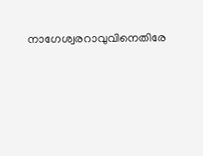നാഗേശ്വരറാവുവിനെതിരേ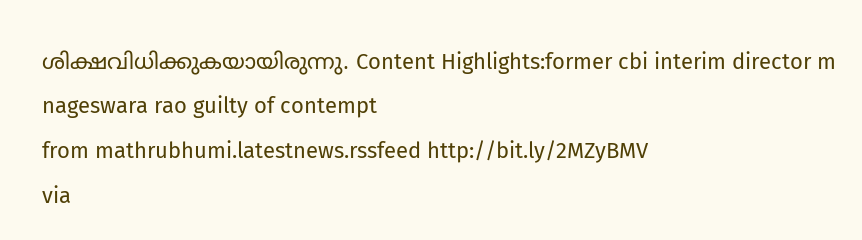ശിക്ഷവിധിക്കുകയായിരുന്നു. Content Highlights:former cbi interim director m nageswara rao guilty of contempt
from mathrubhumi.latestnews.rssfeed http://bit.ly/2MZyBMV
via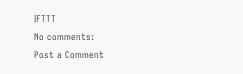IFTTT
No comments:
Post a Comment